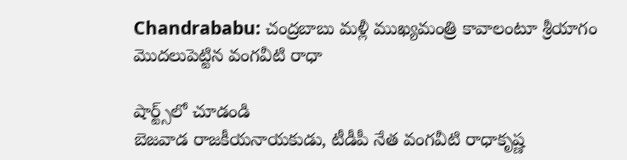Chandrababu: చంద్రబాబు మళ్లీ ముఖ్యమంత్రి కావాలంటూ శ్రీయాగం మొదలుపెట్టిన వంగవీటి రాధా

షార్ట్స్‌లో చూడండి
బెజవాడ రాజకీయనాయకుడు, టీడీపీ నేత వంగవీటి రాధాకృష్ణ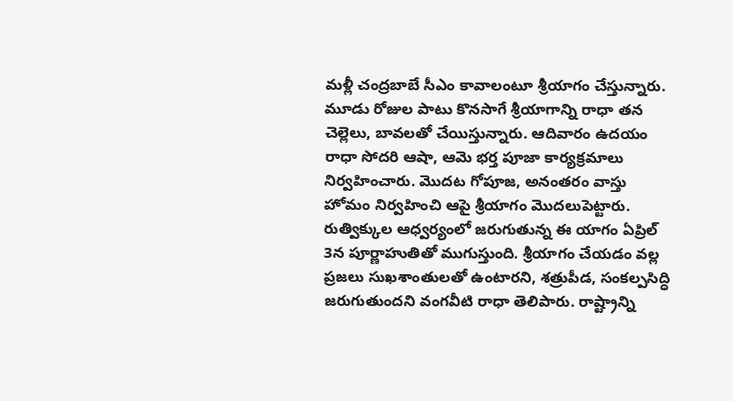మళ్లీ చంద్రబాబే సీఎం కావాలంటూ శ్రీయాగం చేస్తున్నారు. మూడు రోజుల పాటు కొనసాగే శ్రీయాగాన్ని రాధా తన చెల్లెలు, బావలతో చేయిస్తున్నారు. ఆదివారం ఉదయం రాధా సోదరి ఆషా, ఆమె భర్త పూజా కార్యక్రమాలు నిర్వహించారు. మొదట గోపూజ, అనంతరం వాస్తు హోమం నిర్వహించి ఆపై శ్రీయాగం మొదలుపెట్టారు. రుత్విక్కుల ఆధ్వర్యంలో జరుగుతున్న ఈ యాగం ఏప్రిల్ 3న పూర్ణాహుతితో ముగుస్తుంది. శ్రీయాగం చేయడం వల్ల ప్రజలు సుఖశాంతులతో ఉంటారని, శత్రుపీడ, సంకల్పసిద్ధి జరుగుతుందని వంగవీటి రాధా తెలిపారు. రాష్ట్రాన్ని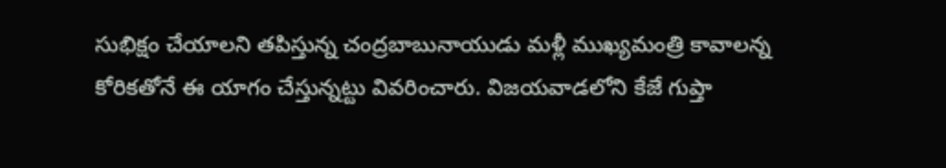సుభిక్షం చేయాలని తపిస్తున్న చంద్రబాబునాయుడు మళ్లీ ముఖ్యమంత్రి కావాలన్న కోరికతోనే ఈ యాగం చేస్తున్నట్టు వివరించారు. విజయవాడలోని కేజే గుప్తా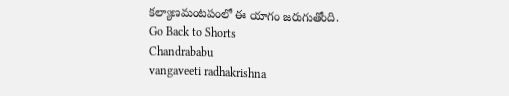కల్యాణమంటపంలో ఈ యాగం జరుగుతోంది.
Go Back to Shorts
Chandrababu
vangaveeti radhakrishna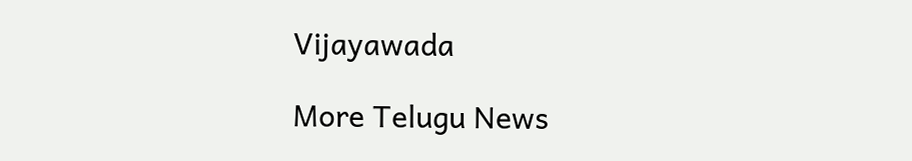Vijayawada

More Telugu News